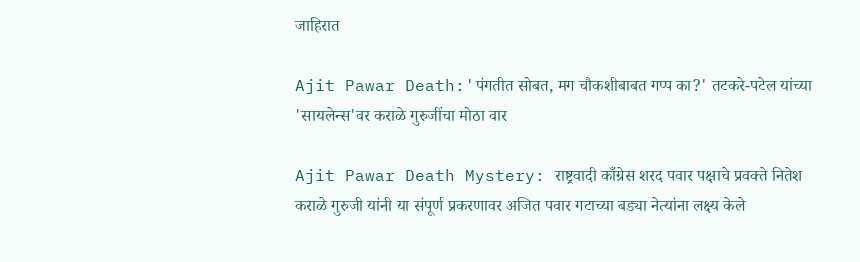जाहिरात

Ajit Pawar Death:'पंगतीत सोबत, मग चौकशीबाबत गप्प का?' तटकरे-पटेल यांच्या 'सायलेन्स'वर कराळे गुरुजींचा मोठा वार

Ajit Pawar Death Mystery: राष्ट्रवादी काँग्रेस शरद पवार पक्षाचे प्रवक्ते नितेश कराळे गुरुजी यांनी या संपूर्ण प्रकरणावर अजित पवार गटाच्या बड्या नेत्यांना लक्ष्य केले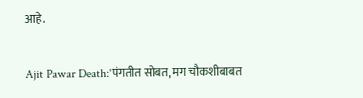आहे.

Ajit Pawar Death:'पंगतीत सोबत, मग चौकशीबाबत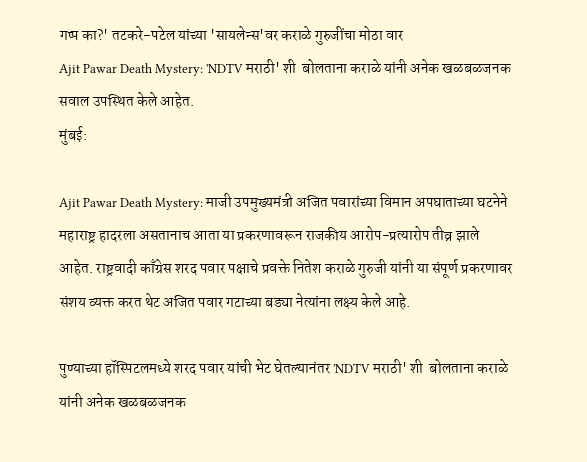गप्प का?' तटकरे-पटेल यांच्या 'सायलेन्स'वर कराळे गुरुजींचा मोठा वार
Ajit Pawar Death Mystery: 'NDTV मराठी' शी  बोलताना कराळे यांनी अनेक खळबळजनक सवाल उपस्थित केले आहेत.
मुंबई:

Ajit Pawar Death Mystery: माजी उपमुख्यमंत्री अजित पवारांच्या विमान अपघाताच्या घटनेने महाराष्ट्र हादरला असतानाच आता या प्रकरणावरून राजकीय आरोप-प्रत्यारोप तीव्र झाले आहेत. राष्ट्रवादी काँग्रेस शरद पवार पक्षाचे प्रवक्ते नितेश कराळे गुरुजी यांनी या संपूर्ण प्रकरणावर संशय व्यक्त करत थेट अजित पवार गटाच्या बड्या नेत्यांना लक्ष्य केले आहे.

पुण्याच्या हॉस्पिटलमध्ये शरद पवार यांची भेट घेतल्यानंतर 'NDTV मराठी' शी  बोलताना कराळे यांनी अनेक खळबळजनक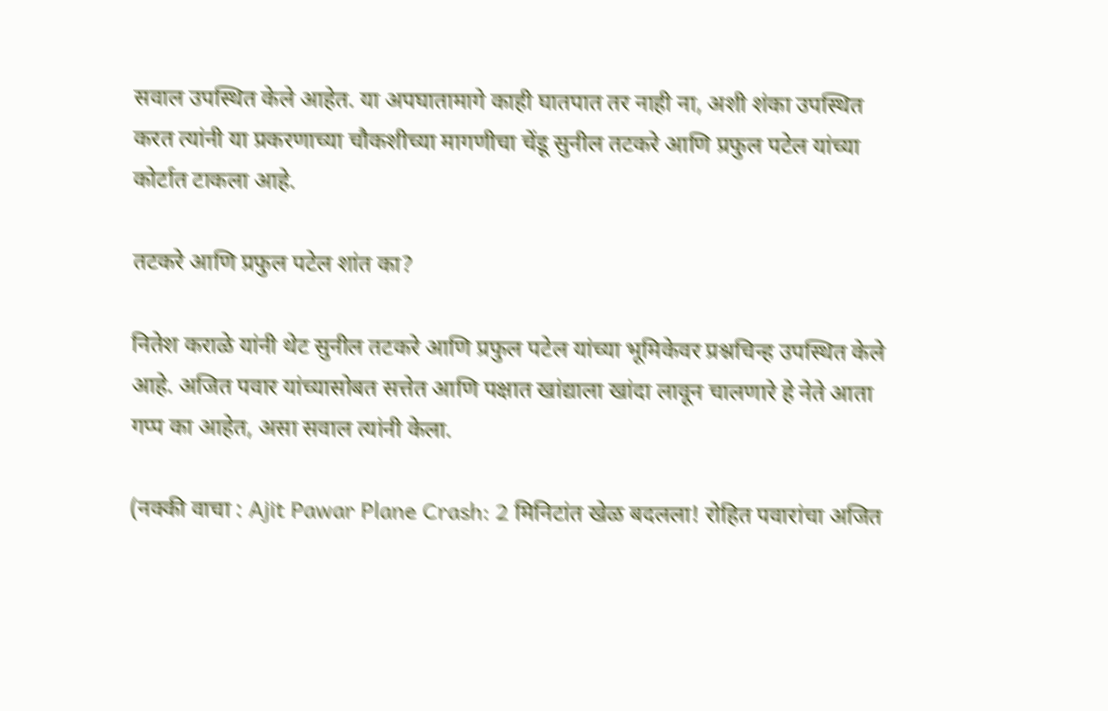सवाल उपस्थित केले आहेत. या अपघातामागे काही घातपात तर नाही ना, अशी शंका उपस्थित करत त्यांनी या प्रकरणाच्या चौकशीच्या मागणीचा चेंडू सुनील तटकरे आणि प्रफुल पटेल यांच्या कोर्टात टाकला आहे.

तटकरे आणि प्रफुल पटेल शांत का?

नितेश कराळे यांनी थेट सुनील तटकरे आणि प्रफुल पटेल यांच्या भूमिकेवर प्रश्नचिन्ह उपस्थित केले आहे. अजित पवार यांच्यासोबत सत्तेत आणि पक्षात खांद्याला खांदा लावून चालणारे हे नेते आता गप्प का आहेत, असा सवाल त्यांनी केला.

(नक्की वाचा : Ajit Pawar Plane Crash: 2 मिनिटांत खेळ बदलला! रोहित पवारांचा अजित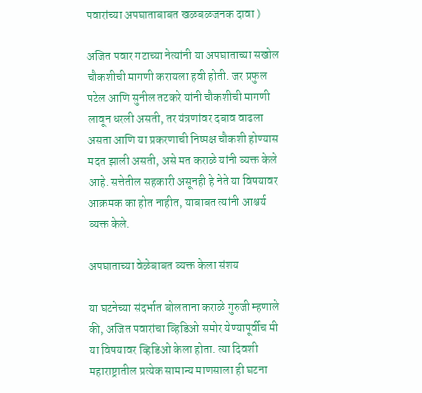पवारांच्या अपघाताबाबत खळबळजनक दावा )

अजित पवार गटाच्या नेत्यांनी या अपघाताच्या सखोल चौकशीची मागणी करायला हवी होती. जर प्रफुल पटेल आणि सुनील तटकरे यांनी चौकशीची मागणी लावून धरली असती, तर यंत्रणांवर दबाव वाढला असता आणि या प्रकरणाची निष्पक्ष चौकशी होण्यास मदत झाली असती, असे मत कराळे यांनी व्यक्त केले आहे. सत्तेतील सहकारी असूनही हे नेते या विषयावर आक्रमक का होत नाहीत, याबाबत त्यांनी आश्चर्य व्यक्त केले.

अपघाताच्या वेळेबाबत व्यक्त केला संशय

या घटनेच्या संदर्भात बोलताना कराळे गुरुजी म्हणाले की, अजित पवारांचा व्हिडिओ समोर येण्यापूर्वीच मी या विषयावर व्हिडिओ केला होता. त्या दिवशी महाराष्ट्रातील प्रत्येक सामान्य माणसाला ही घटना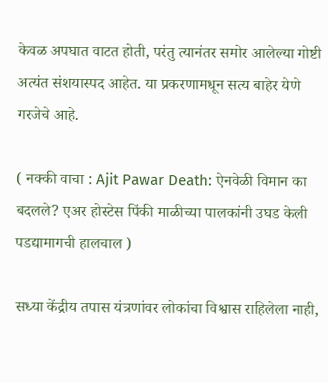केवळ अपघात वाटत होती, परंतु त्यानंतर समोर आलेल्या गोष्टी अत्यंत संशयास्पद आहेत. या प्रकरणामधून सत्य बाहेर येणे गरजेचे आहे.

( नक्की वाचा : Ajit Pawar Death: ऐनवेळी विमान का बदलले? एअर होस्टेस पिंकी माळीच्या पालकांनी उघड केली पडद्यामागची हालचाल )

सध्या केंद्रीय तपास यंत्रणांवर लोकांचा विश्वास राहिलेला नाही,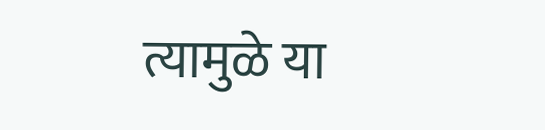त्यामुळे या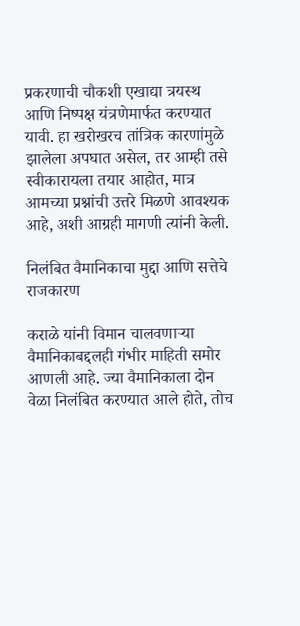प्रकरणाची चौकशी एखाद्या त्रयस्थ आणि निष्पक्ष यंत्रणेमार्फत करण्यात यावी. हा खरोखरच तांत्रिक कारणांमुळे झालेला अपघात असेल, तर आम्ही तसे स्वीकारायला तयार आहोत, मात्र आमच्या प्रश्नांची उत्तरे मिळणे आवश्यक आहे, अशी आग्रही मागणी त्यांनी केली.

निलंबित वैमानिकाचा मुद्दा आणि सत्तेचे राजकारण

कराळे यांनी विमान चालवणाऱ्या वैमानिकाबद्दलही गंभीर माहिती समोर आणली आहे. ज्या वैमानिकाला दोन वेळा निलंबित करण्यात आले होते, तोच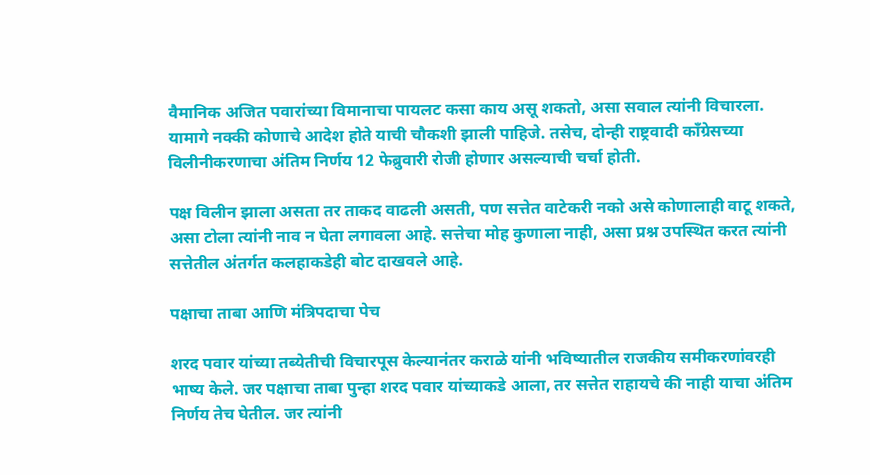वैमानिक अजित पवारांच्या विमानाचा पायलट कसा काय असू शकतो, असा सवाल त्यांनी विचारला. यामागे नक्की कोणाचे आदेश होते याची चौकशी झाली पाहिजे. तसेच, दोन्ही राष्ट्रवादी काँग्रेसच्या विलीनीकरणाचा अंतिम निर्णय 12 फेब्रुवारी रोजी होणार असल्याची चर्चा होती.

पक्ष विलीन झाला असता तर ताकद वाढली असती, पण सत्तेत वाटेकरी नको असे कोणालाही वाटू शकते, असा टोला त्यांनी नाव न घेता लगावला आहे. सत्तेचा मोह कुणाला नाही, असा प्रश्न उपस्थित करत त्यांनी सत्तेतील अंतर्गत कलहाकडेही बोट दाखवले आहे.

पक्षाचा ताबा आणि मंत्रिपदाचा पेच

शरद पवार यांच्या तब्येतीची विचारपूस केल्यानंतर कराळे यांनी भविष्यातील राजकीय समीकरणांवरही भाष्य केले. जर पक्षाचा ताबा पुन्हा शरद पवार यांच्याकडे आला, तर सत्तेत राहायचे की नाही याचा अंतिम निर्णय तेच घेतील. जर त्यांनी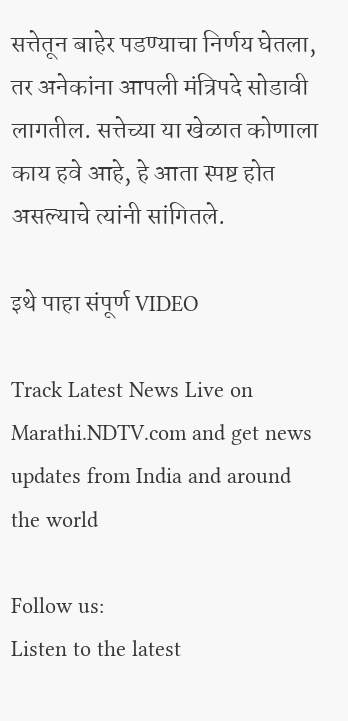सत्तेतून बाहेर पडण्याचा निर्णय घेतला, तर अनेकांना आपली मंत्रिपदे सोडावी लागतील. सत्तेच्या या खेळात कोणाला काय हवे आहे, हे आता स्पष्ट होत असल्याचे त्यांनी सांगितले.

इथे पाहा संपूर्ण VIDEO

Track Latest News Live on Marathi.NDTV.com and get news updates from India and around the world

Follow us:
Listen to the latest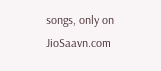songs, only on JioSaavn.com